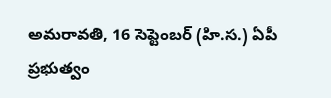అమరావతి, 16 సెప్టెంబర్ (హి.స.) ఏపీ ప్రభుత్వం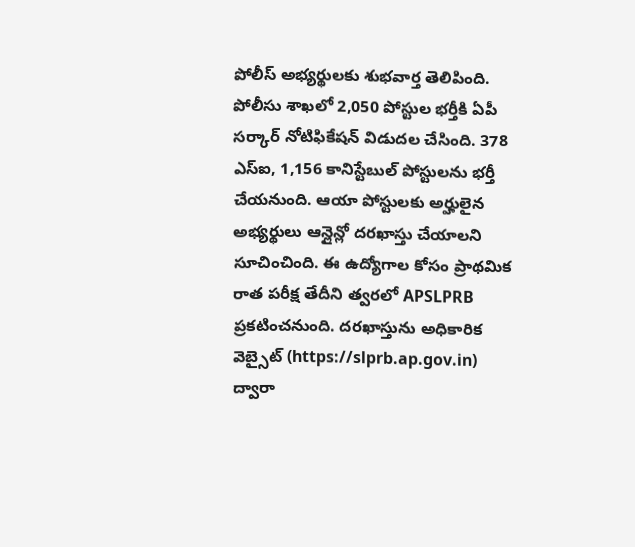పోలీస్ అభ్యర్థులకు శుభవార్త తెలిపింది. పోలీసు శాఖలో 2,050 పోస్టుల భర్తీకి ఏపీ సర్కార్ నోటిఫికేషన్ విడుదల చేసింది. 378 ఎస్ఐ, 1,156 కానిస్టేబుల్ పోస్టులను భర్తీ చేయనుంది. ఆయా పోస్టులకు అర్హులైన అభ్యర్థులు ఆన్లైన్లో దరఖాస్తు చేయాలని సూచించింది. ఈ ఉద్యోగాల కోసం ప్రాథమిక రాత పరీక్ష తేదీని త్వరలో APSLPRB ప్రకటించనుంది. దరఖాస్తును అధికారిక వెబ్సైట్ (https://slprb.ap.gov.in) ద్వారా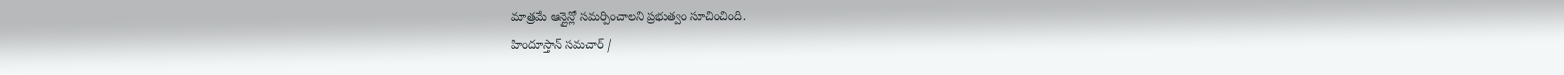మాత్రమే ఆన్లైన్లో సమర్పించాలని ప్రభుత్వం సూచించింది.
హిందూస్తాన్ సమచార్ /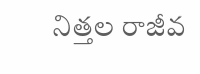నిత్తల రాజీవ